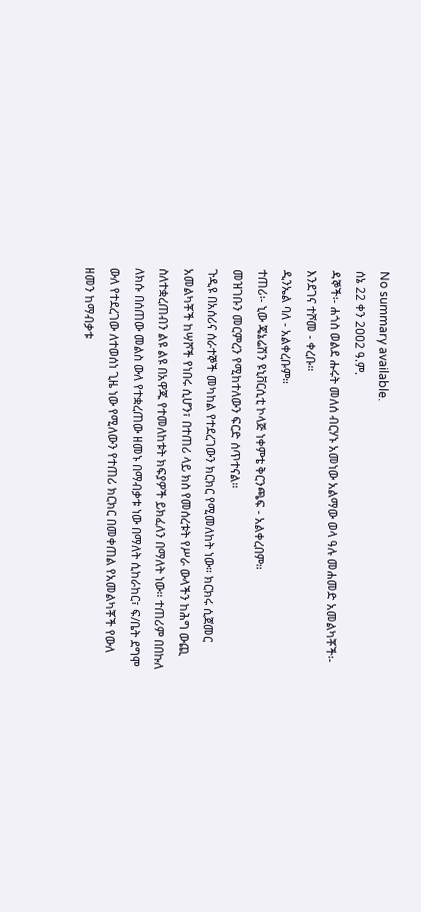No summary available.
ሰኔ 22 ቀን 2ዐዐ2 ዓ.ም.
ዳኞች፡- ሐጎስ ወልደ ሑሩት መለሰ ብርሃኑ አመነው አልማው ወላ ዓሉ መሐመድ አመልካቾች፡-
እንደገና ተሾመ - ቀረቡ።
ዲንኤል ባለ - አልቀረቡም።
ተጠሪ፡- ኒው ጄኔሬሽን ዩኒቨርሲቲ ኮላጅ ነቀምቴ ቅርንጫፍ - አልቀረበም።
መዝገቡን መርምረን የሚከተለውን ፍርድ ሰጥተናል።
ጉዲዩ በአሰሪና ሰራተኞች መካከል የተደረገውን ክርክር የሚመለከት ነው። ክርክሩ ሲጀመር አመልካቾች ከሣሾች የነበሩ ሲሆን፣ በተጠሪ ላይ ክስ የመሰረቱት የሥራ ውላችን ከሕግ ውጪ ስለተቋረጠብን ልዩ ልዩ በአዋጁ የተመለከቱት ክፍያዎች ይክፈለን በማለት ነው። ተጠሪም በበኩለ ለክሱ በሰጠው መልስ ውለ የተቋረጠው ዘመኑ በማብቃቱ ነው በማለት ሲከራከር፣ ፍ/ቤት ደግሞ ውለ የተደረገው ለተወሰነ ጊዜ ነው የሚለውን የተጠሪ ክርክር በመቀጠል የአመልካቾች የውለ ዘመን ከማብቃቱ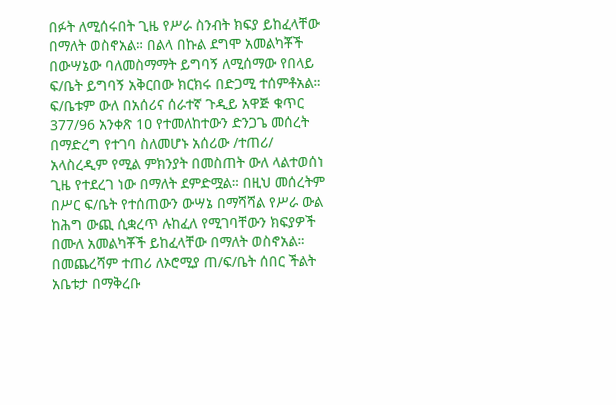በፉት ለሚሰሩበት ጊዜ የሥራ ስንብት ክፍያ ይከፈላቸው በማለት ወስኖአል። በልላ በኩል ደግሞ አመልካቾች በውሣኔው ባለመስማማት ይግባኝ ለሚሰማው የበላይ ፍ/ቤት ይግባኝ አቅርበው ክርክሩ በድጋሚ ተሰምቶአል።
ፍ/ቤቱም ውለ በአሰሪና ሰራተኛ ጉዲይ አዋጅ ቁጥር 377/96 አንቀጽ 1ዐ የተመለከተውን ድንጋጌ መሰረት በማድረግ የተገባ ስለመሆኑ አሰሪው /ተጠሪ/ አላስረዲም የሚል ምክንያት በመስጠት ውለ ላልተወሰነ ጊዜ የተደረገ ነው በማለት ደምድሟል። በዚህ መሰረትም በሥር ፍ/ቤት የተሰጠውን ውሣኔ በማሻሻል የሥራ ውል ከሕግ ውጪ ሲቋረጥ ሉከፈለ የሚገባቸውን ክፍያዎች በሙለ አመልካቾች ይከፈላቸው በማለት ወስኖአል። በመጨረሻም ተጠሪ ለኦሮሚያ ጠ/ፍ/ቤት ሰበር ችልት አቤቱታ በማቅረቡ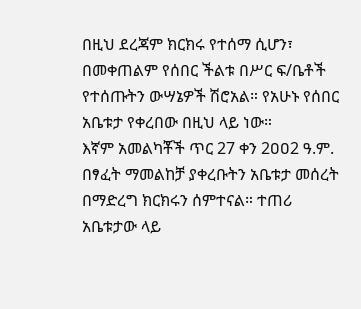በዚህ ደረጃም ክርክሩ የተሰማ ሲሆን፣ በመቀጠልም የሰበር ችልቱ በሥር ፍ/ቤቶች የተሰጡትን ውሣኔዎች ሽሮአል። የአሁኑ የሰበር አቤቱታ የቀረበው በዚህ ላይ ነው።
እኛም አመልካቾች ጥር 27 ቀን 2ዐዐ2 ዓ.ም. በፃፈት ማመልከቻ ያቀረቡትን አቤቱታ መሰረት በማድረግ ክርክሩን ሰምተናል። ተጠሪ አቤቱታው ላይ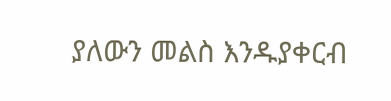ያለውን መልስ እንዱያቀርብ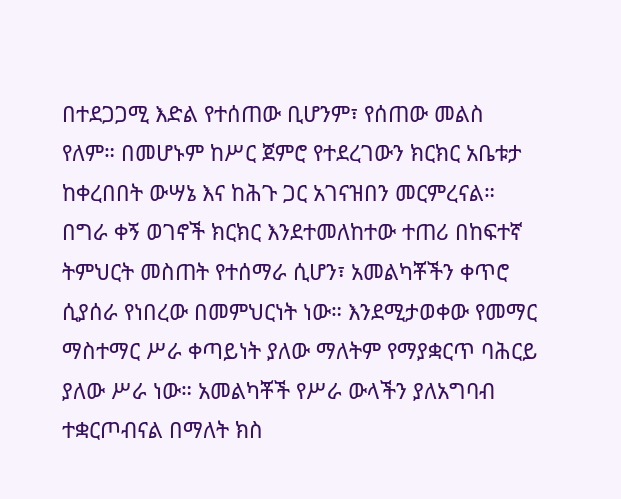በተደጋጋሚ እድል የተሰጠው ቢሆንም፣ የሰጠው መልስ የለም። በመሆኑም ከሥር ጀምሮ የተደረገውን ክርክር አቤቱታ ከቀረበበት ውሣኔ እና ከሕጉ ጋር አገናዝበን መርምረናል።
በግራ ቀኝ ወገኖች ክርክር እንደተመለከተው ተጠሪ በከፍተኛ ትምህርት መስጠት የተሰማራ ሲሆን፣ አመልካቾችን ቀጥሮ ሲያሰራ የነበረው በመምህርነት ነው። እንደሚታወቀው የመማር ማስተማር ሥራ ቀጣይነት ያለው ማለትም የማያቋርጥ ባሕርይ ያለው ሥራ ነው። አመልካቾች የሥራ ውላችን ያለአግባብ ተቋርጦብናል በማለት ክስ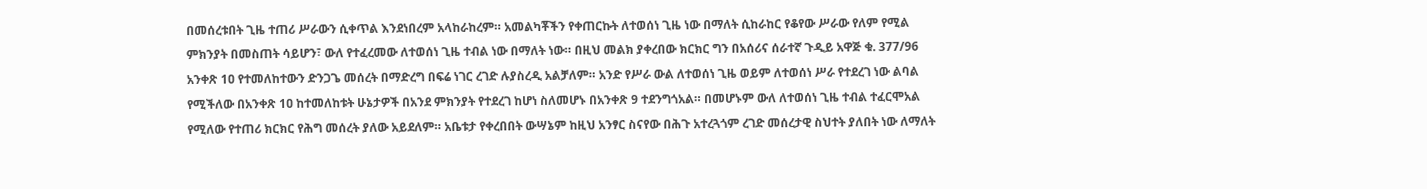በመሰረቱበት ጊዜ ተጠሪ ሥራውን ሲቀጥል እንደነበረም አላከራከረም። አመልካቾችን የቀጠርኩት ለተወሰነ ጊዜ ነው በማለት ሲከራከር የቆየው ሥራው የለም የሚል ምክንያት በመስጠት ሳይሆን፣ ውለ የተፈረመው ለተወሰነ ጊዜ ተብል ነው በማለት ነው። በዚህ መልክ ያቀረበው ክርክር ግን በአሰሪና ሰራተኛ ጉዲይ አዋጅ ቁ. 377/96 አንቀጽ 1ዐ የተመለከተውን ድንጋጌ መሰረት በማድረግ በፍሬ ነገር ረገድ ሉያስረዲ አልቻለም። አንድ የሥራ ውል ለተወሰነ ጊዜ ወይም ለተወሰነ ሥራ የተደረገ ነው ልባል የሚችለው በአንቀጽ 1ዐ ከተመለከቱት ሁኔታዎች በአንደ ምክንያት የተደረገ ከሆነ ስለመሆኑ በአንቀጽ 9 ተደንግጎአል። በመሆኑም ውለ ለተወሰነ ጊዜ ተብል ተፈርሞአል የሚለው የተጠሪ ክርክር የሕግ መሰረት ያለው አይደለም። አቤቱታ የቀረበበት ውሣኔም ከዚህ አንፃር ስናየው በሕጉ አተረጓጎም ረገድ መሰረታዊ ስህተት ያለበት ነው ለማለት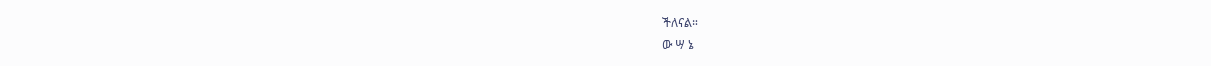ችለናል።
ው ሣ ኔ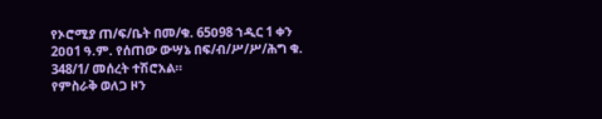የኦሮሚያ ጠ/ፍ/ቤት በመ/ቁ. 65ዐ98 ኀዲር 1 ቀን 2ዐዐ1 ዓ.ም. የሰጠው ውሣኔ በፍ/ብ/ሥ/ሥ/ሕግ ቁ. 348/1/ መሰረት ተሽሮአል።
የምስራቅ ወለጋ ዞን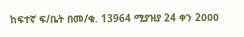ከፍተኛ ፍ/ቤት በመ/ቁ. 13964 ሚያዝያ 24 ቀን 2ዐዐዐ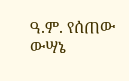ዓ.ም. የሰጠው ውሣኔ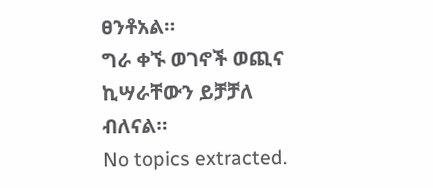ፀንቶአል።
ግራ ቀኙ ወገኖች ወጪና ኪሣራቸውን ይቻቻለ ብለናል።
No topics extracted.